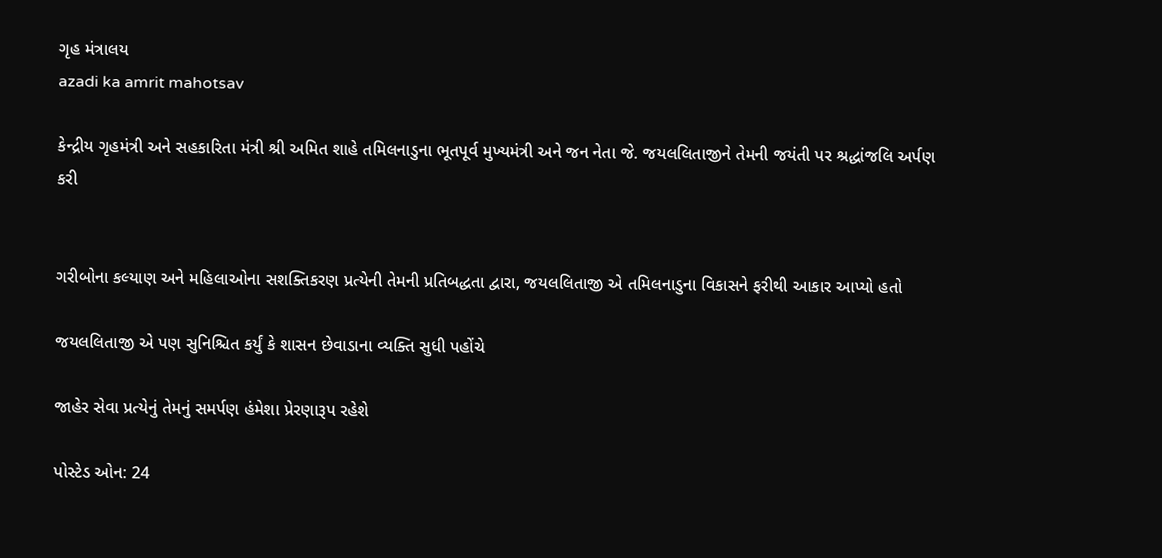ગૃહ મંત્રાલય
azadi ka amrit mahotsav

કેન્દ્રીય ગૃહમંત્રી અને સહકારિતા મંત્રી શ્રી અમિત શાહે તમિલનાડુના ભૂતપૂર્વ મુખ્યમંત્રી અને જન નેતા જે. જયલલિતાજીને તેમની જયંતી પર શ્રદ્ધાંજલિ અર્પણ કરી


ગરીબોના કલ્યાણ અને મહિલાઓના સશક્તિકરણ પ્રત્યેની તેમની પ્રતિબદ્ધતા દ્વારા, જયલલિતાજી એ તમિલનાડુના વિકાસને ફરીથી આકાર આપ્યો હતો

જયલલિતાજી એ પણ સુનિશ્ચિત કર્યું કે શાસન છેવાડાના વ્યક્તિ સુધી પહોંચે

જાહેર સેવા પ્રત્યેનું તેમનું સમર્પણ હંમેશા પ્રેરણારૂપ રહેશે

પોસ્ટેડ ઓન: 24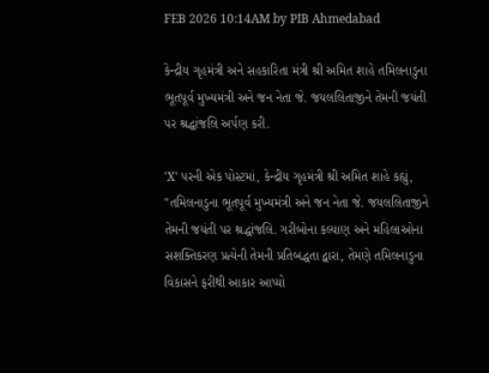FEB 2026 10:14AM by PIB Ahmedabad

કેન્દ્રીય ગૃહમંત્રી અને સહકારિતા મંત્રી શ્રી અમિત શાહે તમિલનાડુના ભૂતપૂર્વ મુખ્યમંત્રી અને જન નેતા જે. જયલલિતાજીને તેમની જયંતી પર શ્રદ્ધાંજલિ અર્પણ કરી.

'X' પરની એક પોસ્ટમાં, કેન્દ્રીય ગૃહમંત્રી શ્રી અમિત શાહે કહ્યું, "તમિલનાડુના ભૂતપૂર્વ મુખ્યમંત્રી અને જન નેતા જે. જયલલિતાજીને તેમની જયંતી પર શ્રદ્ધાંજલિ. ગરીબોના કલ્યાણ અને મહિલાઓના સશક્તિકરણ પ્રત્યેની તેમની પ્રતિબદ્ધતા દ્વારા, તેમણે તમિલનાડુના વિકાસને ફરીથી આકાર આપ્યો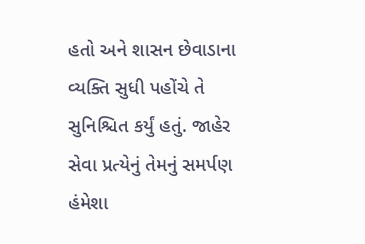હતો અને શાસન છેવાડાના વ્યક્તિ સુધી પહોંચે તે સુનિશ્ચિત કર્યું હતું. જાહેર સેવા પ્રત્યેનું તેમનું સમર્પણ હંમેશા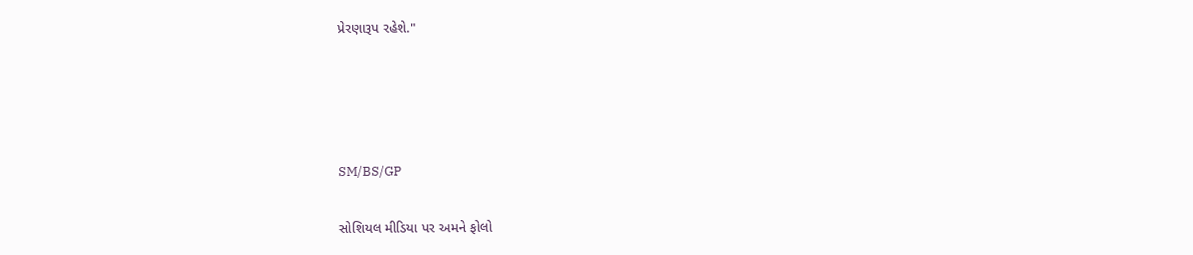પ્રેરણારૂપ રહેશે."




SM/BS/GP

સોશિયલ મીડિયા પર અમને ફોલો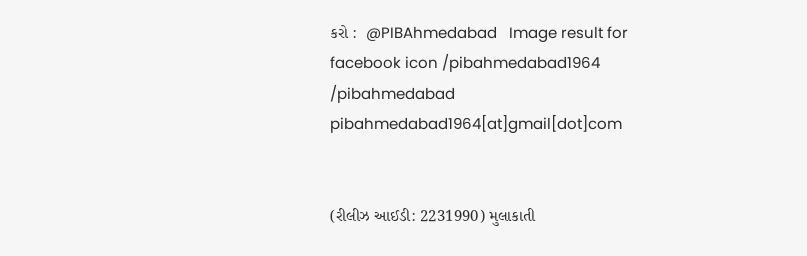કરો :  @PIBAhmedabad   Image result for facebook icon /pibahmedabad1964    /pibahmedabad  pibahmedabad1964[at]gmail[dot]com


(રીલીઝ આઈડી: 2231990) મુલાકાતી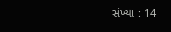સંખ્યા : 14